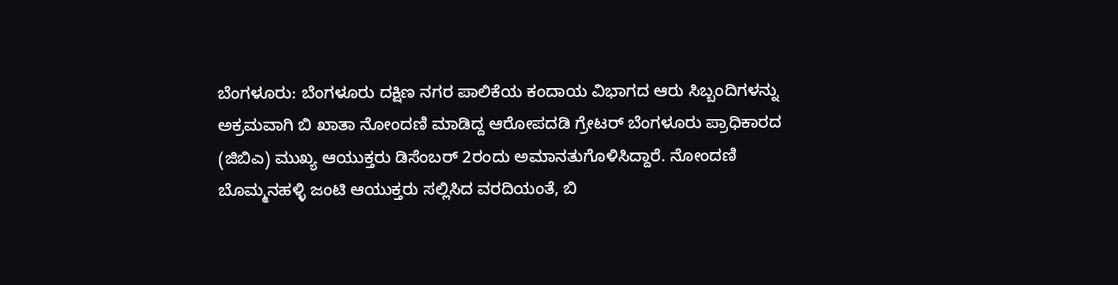ಬೆಂಗಳೂರು: ಬೆಂಗಳೂರು ದಕ್ಷಿಣ ನಗರ ಪಾಲಿಕೆಯ ಕಂದಾಯ ವಿಭಾಗದ ಆರು ಸಿಬ್ಬಂದಿಗಳನ್ನು ಅಕ್ರಮವಾಗಿ ಬಿ ಖಾತಾ ನೋಂದಣಿ ಮಾಡಿದ್ದ ಆರೋಪದಡಿ ಗ್ರೇಟರ್ ಬೆಂಗಳೂರು ಪ್ರಾಧಿಕಾರದ (ಜಿಬಿಎ) ಮುಖ್ಯ ಆಯುಕ್ತರು ಡಿಸೆಂಬರ್ 2ರಂದು ಅಮಾನತುಗೊಳಿಸಿದ್ದಾರೆ. ನೋಂದಣಿ
ಬೊಮ್ಮನಹಳ್ಳಿ ಜಂಟಿ ಆಯುಕ್ತರು ಸಲ್ಲಿಸಿದ ವರದಿಯಂತೆ, ಬಿ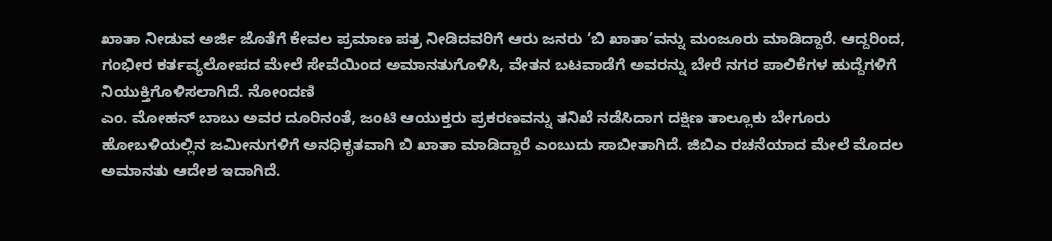ಖಾತಾ ನೀಡುವ ಅರ್ಜಿ ಜೊತೆಗೆ ಕೇವಲ ಪ್ರಮಾಣ ಪತ್ರ ನೀಡಿದವರಿಗೆ ಆರು ಜನರು ‘ಬಿ ಖಾತಾ’ವನ್ನು ಮಂಜೂರು ಮಾಡಿದ್ದಾರೆ. ಆದ್ದರಿಂದ, ಗಂಭೀರ ಕರ್ತವ್ಯಲೋಪದ ಮೇಲೆ ಸೇವೆಯಿಂದ ಅಮಾನತುಗೊಳಿಸಿ, ವೇತನ ಬಟವಾಡೆಗೆ ಅವರನ್ನು ಬೇರೆ ನಗರ ಪಾಲಿಕೆಗಳ ಹುದ್ದೆಗಳಿಗೆ ನಿಯುಕ್ತಿಗೊಳಿಸಲಾಗಿದೆ. ನೋಂದಣಿ
ಎಂ. ಮೋಹನ್ ಬಾಬು ಅವರ ದೂರಿನಂತೆ, ಜಂಟಿ ಆಯುಕ್ತರು ಪ್ರಕರಣವನ್ನು ತನಿಖೆ ನಡೆಸಿದಾಗ ದಕ್ಷಿಣ ತಾಲ್ಲೂಕು ಬೇಗೂರು ಹೋಬಳಿಯಲ್ಲಿನ ಜಮೀನುಗಳಿಗೆ ಅನಧಿಕೃತವಾಗಿ ಬಿ ಖಾತಾ ಮಾಡಿದ್ದಾರೆ ಎಂಬುದು ಸಾಬೀತಾಗಿದೆ. ಜಿಬಿಎ ರಚನೆಯಾದ ಮೇಲೆ ಮೊದಲ ಅಮಾನತು ಆದೇಶ ಇದಾಗಿದೆ.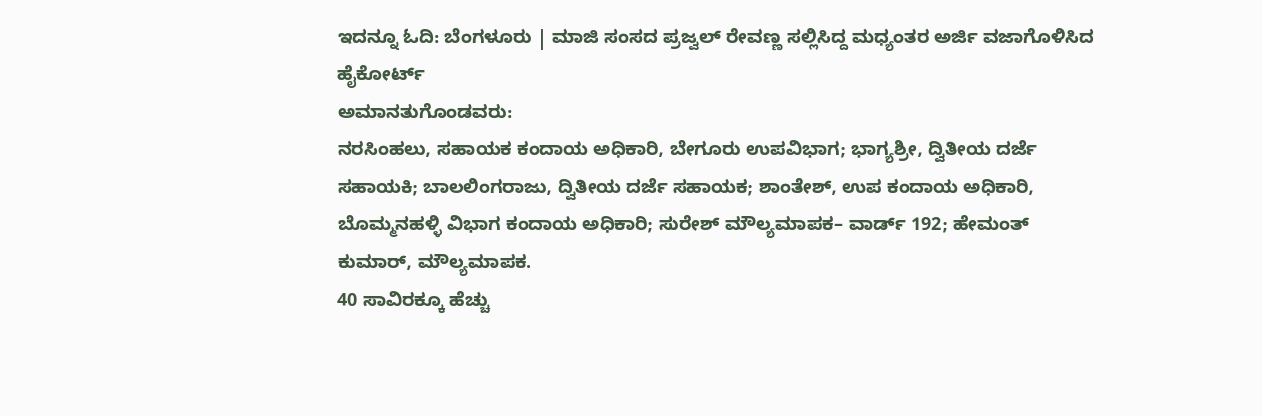ಇದನ್ನೂ ಓದಿ: ಬೆಂಗಳೂರು | ಮಾಜಿ ಸಂಸದ ಪ್ರಜ್ವಲ್ ರೇವಣ್ಣ ಸಲ್ಲಿಸಿದ್ದ ಮಧ್ಯಂತರ ಅರ್ಜಿ ವಜಾಗೊಳಿಸಿದ ಹೈಕೋರ್ಟ್
ಅಮಾನತುಗೊಂಡವರು:
ನರಸಿಂಹಲು, ಸಹಾಯಕ ಕಂದಾಯ ಅಧಿಕಾರಿ, ಬೇಗೂರು ಉಪವಿಭಾಗ; ಭಾಗ್ಯಶ್ರೀ, ದ್ವಿತೀಯ ದರ್ಜೆ ಸಹಾಯಕಿ; ಬಾಲಲಿಂಗರಾಜು, ದ್ವಿತೀಯ ದರ್ಜೆ ಸಹಾಯಕ; ಶಾಂತೇಶ್, ಉಪ ಕಂದಾಯ ಅಧಿಕಾರಿ, ಬೊಮ್ಮನಹಳ್ಳಿ ವಿಭಾಗ ಕಂದಾಯ ಅಧಿಕಾರಿ; ಸುರೇಶ್ ಮೌಲ್ಯಮಾಪಕ– ವಾರ್ಡ್ 192; ಹೇಮಂತ್ ಕುಮಾರ್, ಮೌಲ್ಯಮಾಪಕ.
40 ಸಾವಿರಕ್ಕೂ ಹೆಚ್ಚು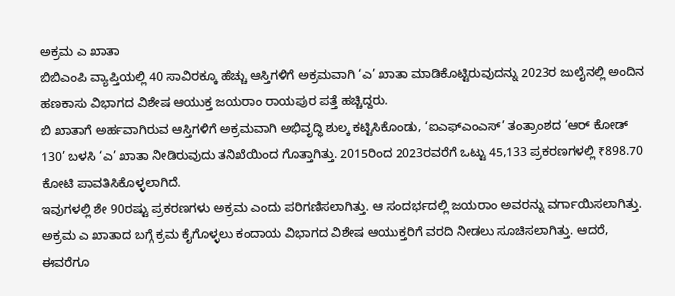ಅಕ್ರಮ ಎ ಖಾತಾ
ಬಿಬಿಎಂಪಿ ವ್ಯಾಪ್ತಿಯಲ್ಲಿ 40 ಸಾವಿರಕ್ಕೂ ಹೆಚ್ಚು ಆಸ್ತಿಗಳಿಗೆ ಅಕ್ರಮವಾಗಿ ‘ಎ’ ಖಾತಾ ಮಾಡಿಕೊಟ್ಟಿರುವುದನ್ನು 2023ರ ಜುಲೈನಲ್ಲಿ ಅಂದಿನ ಹಣಕಾಸು ವಿಭಾಗದ ವಿಶೇಷ ಆಯುಕ್ತ ಜಯರಾಂ ರಾಯಪುರ ಪತ್ತೆ ಹಚ್ಚಿದ್ದರು.
ಬಿ ಖಾತಾಗೆ ಅರ್ಹವಾಗಿರುವ ಆಸ್ತಿಗಳಿಗೆ ಅಕ್ರಮವಾಗಿ ಅಭಿವೃದ್ಧಿ ಶುಲ್ಕ ಕಟ್ಟಿಸಿಕೊಂಡು, ‘ಐಎಫ್ಎಂಎಸ್’ ತಂತ್ರಾಂಶದ ‘ಆರ್ ಕೋಡ್ 130’ ಬಳಸಿ ‘ಎ’ ಖಾತಾ ನೀಡಿರುವುದು ತನಿಖೆಯಿಂದ ಗೊತ್ತಾಗಿತ್ತು. 2015ರಿಂದ 2023ರವರೆಗೆ ಒಟ್ಟು 45,133 ಪ್ರಕರಣಗಳಲ್ಲಿ ₹898.70 ಕೋಟಿ ಪಾವತಿಸಿಕೊಳ್ಳಲಾಗಿದೆ.
ಇವುಗಳಲ್ಲಿ ಶೇ 90ರಷ್ಟು ಪ್ರಕರಣಗಳು ಅಕ್ರಮ ಎಂದು ಪರಿಗಣಿಸಲಾಗಿತ್ತು. ಆ ಸಂದರ್ಭದಲ್ಲಿ ಜಯರಾಂ ಅವರನ್ನು ವರ್ಗಾಯಿಸಲಾಗಿತ್ತು. ಅಕ್ರಮ ಎ ಖಾತಾದ ಬಗ್ಗೆ ಕ್ರಮ ಕೈಗೊಳ್ಳಲು ಕಂದಾಯ ವಿಭಾಗದ ವಿಶೇಷ ಆಯುಕ್ತರಿಗೆ ವರದಿ ನೀಡಲು ಸೂಚಿಸಲಾಗಿತ್ತು. ಆದರೆ, ಈವರೆಗೂ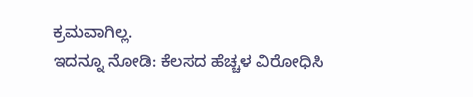ಕ್ರಮವಾಗಿಲ್ಲ.
ಇದನ್ನೂ ನೋಡಿ: ಕೆಲಸದ ಹೆಚ್ಚಳ ವಿರೋಧಿಸಿ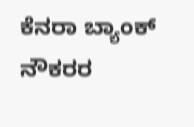ಕೆನರಾ ಬ್ಯಾಂಕ್ ನೌಕರರ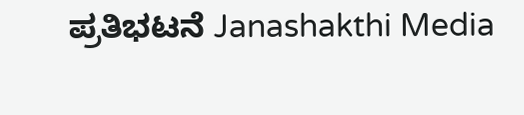ಪ್ರತಿಭಟನೆ Janashakthi Media